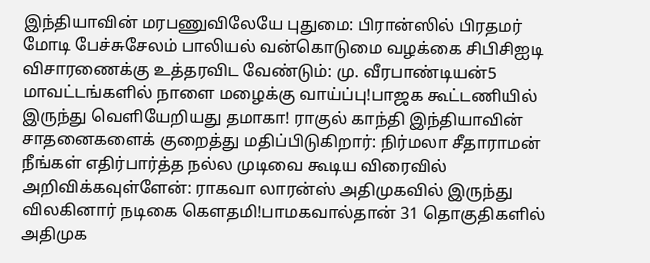இந்தியாவின் மரபணுவிலேயே புதுமை: பிரான்ஸில் பிரதமர் மோடி பேச்சுசேலம் பாலியல் வன்கொடுமை வழக்கை சிபிசிஐடி விசாரணைக்கு உத்தரவிட வேண்டும்: மு. வீரபாண்டியன்5 மாவட்டங்களில் நாளை மழைக்கு வாய்ப்பு!பாஜக கூட்டணியில் இருந்து வெளியேறியது தமாகா! ராகுல் காந்தி இந்தியாவின் சாதனைகளைக் குறைத்து மதிப்பிடுகிறார்: நிர்மலா சீதாராமன் நீங்கள் எதிர்பார்த்த நல்ல முடிவை கூடிய விரைவில் அறிவிக்கவுள்ளேன்: ராகவா லாரன்ஸ் அதிமுகவில் இருந்து விலகினார் நடிகை கெளதமி!பாமகவால்தான் 31 தொகுதிகளில் அதிமுக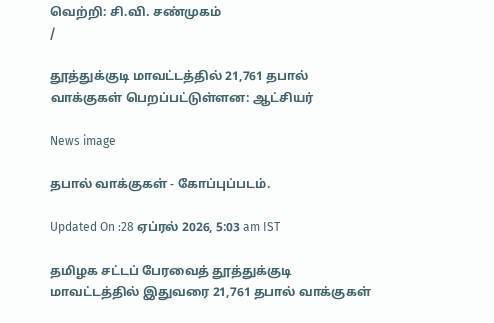வெற்றி: சி.வி. சண்முகம்
/

தூத்துக்குடி மாவட்டத்தில் 21,761 தபால் வாக்குகள் பெறப்பட்டுள்ளன: ஆட்சியர்

News image

தபால் வாக்குகள் - கோப்புப்படம்.

Updated On :28 ஏப்ரல் 2026, 5:03 am IST

தமிழக சட்டப் பேரவைத் தூத்துக்குடி மாவட்டத்தில் இதுவரை 21,761 தபால் வாக்குகள்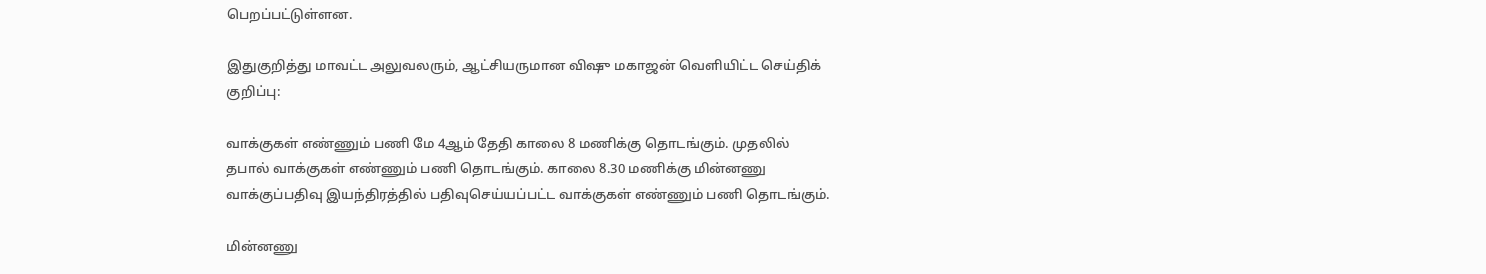பெறப்பட்டுள்ளன.

இதுகுறித்து மாவட்ட அலுவலரும், ஆட்சியருமான விஷு மகாஜன் வெளியிட்ட செய்திக் குறிப்பு:

வாக்குகள் எண்ணும் பணி மே 4ஆம் தேதி காலை 8 மணிக்கு தொடங்கும். முதலில் தபால் வாக்குகள் எண்ணும் பணி தொடங்கும். காலை 8.30 மணிக்கு மின்னணு வாக்குப்பதிவு இயந்திரத்தில் பதிவுசெய்யப்பட்ட வாக்குகள் எண்ணும் பணி தொடங்கும்.

மின்னணு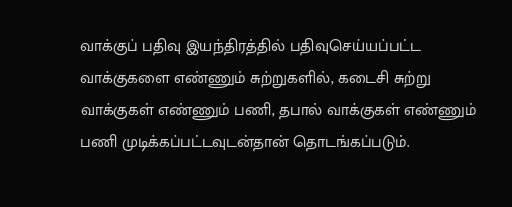வாக்குப் பதிவு இயந்திரத்தில் பதிவுசெய்யப்பட்ட வாக்குகளை எண்ணும் சுற்றுகளில், கடைசி சுற்று வாக்குகள் எண்ணும் பணி, தபால் வாக்குகள் எண்ணும் பணி முடிக்கப்பட்டவுடன்தான் தொடங்கப்படும்.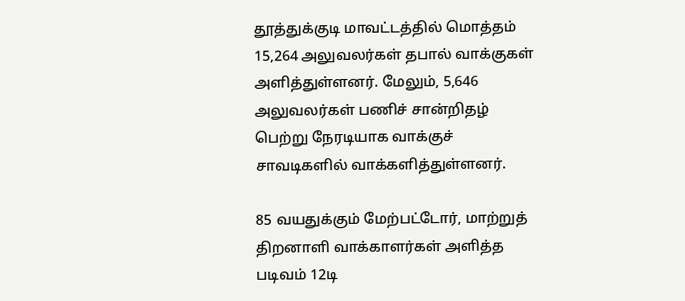தூத்துக்குடி மாவட்டத்தில் மொத்தம் 15,264 அலுவலர்கள் தபால் வாக்குகள் அளித்துள்ளனர். மேலும், 5,646 அலுவலர்கள் பணிச் சான்றிதழ் பெற்று நேரடியாக வாக்குச் சாவடிகளில் வாக்களித்துள்ளனர்.

85 வயதுக்கும் மேற்பட்டோர், மாற்றுத் திறனாளி வாக்காளர்கள் அளித்த படிவம் 12டி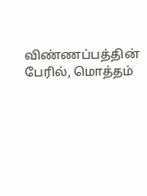விண்ணப்பத்தின் பேரில், மொத்தம்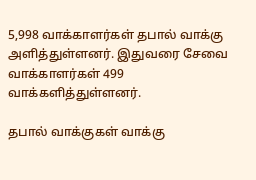5,998 வாக்காளர்கள் தபால் வாக்கு அளித்துள்ளனர். இதுவரை சேவை வாக்காளர்கள் 499 வாக்களித்துள்ளனர்.

தபால் வாக்குகள் வாக்கு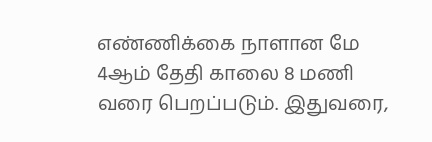எண்ணிக்கை நாளான மே 4ஆம் தேதி காலை 8 மணி வரை பெறப்படும். இதுவரை,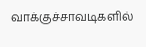வாக்குச்சாவடிகளில்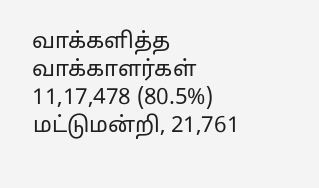வாக்களித்த வாக்காளர்கள் 11,17,478 (80.5%) மட்டுமன்றி, 21,761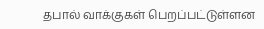தபால் வாக்குகள் பெறப்பட்டுள்ளன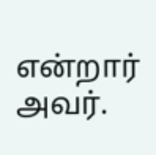என்றார் அவர்.